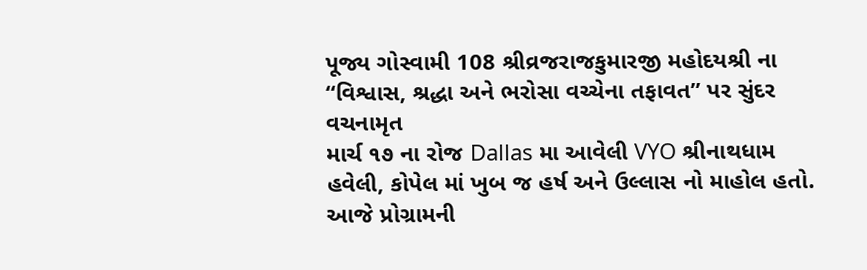પૂજ્ય ગોસ્વામી 108 શ્રીવ્રજરાજકુમારજી મહોદયશ્રી ના “વિશ્વાસ, શ્રદ્ધા અને ભરોસા વચ્ચેના તફાવત” પર સુંદર વચનામૃત
માર્ચ ૧૭ ના રોજ Dallas મા આવેલી VYO શ્રીનાથધામ હવેલી, કોપેલ માં ખુબ જ હર્ષ અને ઉલ્લાસ નો માહોલ હતો.
આજે પ્રોગ્રામની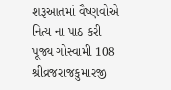શરૂઆતમાં વૈષ્ણવોએ નિત્ય ના પાઠ કરી પૂજ્ય ગોસ્વામી 108 શ્રીવ્રજરાજકુમારજી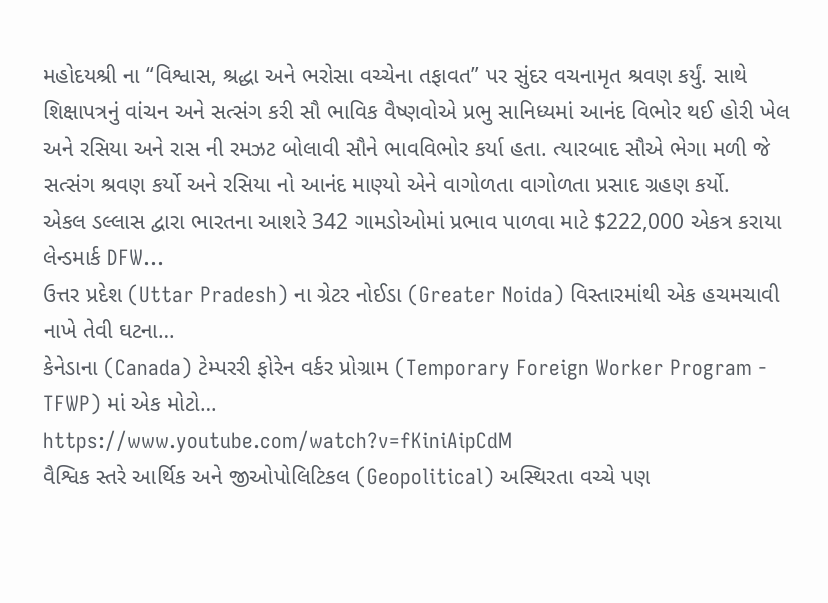મહોદયશ્રી ના “વિશ્વાસ, શ્રદ્ધા અને ભરોસા વચ્ચેના તફાવત” પર સુંદર વચનામૃત શ્રવણ કર્યું. સાથે શિક્ષાપત્રનું વાંચન અને સત્સંગ કરી સૌ ભાવિક વૈષ્ણવોએ પ્રભુ સાનિધ્યમાં આનંદ વિભોર થઈ હોરી ખેલ અને રસિયા અને રાસ ની રમઝટ બોલાવી સૌને ભાવવિભોર કર્યા હતા. ત્યારબાદ સૌએ ભેગા મળી જે સત્સંગ શ્રવણ કર્યો અને રસિયા નો આનંદ માણ્યો એને વાગોળતા વાગોળતા પ્રસાદ ગ્રહણ કર્યો.
એકલ ડલ્લાસ દ્વારા ભારતના આશરે 342 ગામડોઓમાં પ્રભાવ પાળવા માટે $222,000 એકત્ર કરાયા લેન્ડમાર્ક DFW…
ઉત્તર પ્રદેશ (Uttar Pradesh) ના ગ્રેટર નોઈડા (Greater Noida) વિસ્તારમાંથી એક હચમચાવી નાખે તેવી ઘટના…
કેનેડાના (Canada) ટેમ્પરરી ફોરેન વર્કર પ્રોગ્રામ (Temporary Foreign Worker Program - TFWP) માં એક મોટો…
https://www.youtube.com/watch?v=fKiniAipCdM
વૈશ્વિક સ્તરે આર્થિક અને જીઓપોલિટિકલ (Geopolitical) અસ્થિરતા વચ્ચે પણ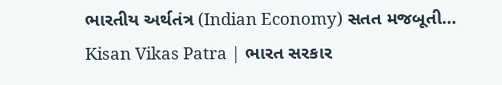ભારતીય અર્થતંત્ર (Indian Economy) સતત મજબૂતી…
Kisan Vikas Patra | ભારત સરકાર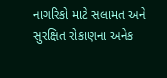નાગરિકો માટે સલામત અને સુરક્ષિત રોકાણના અનેક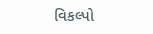વિકલ્પો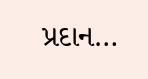પ્રદાન…